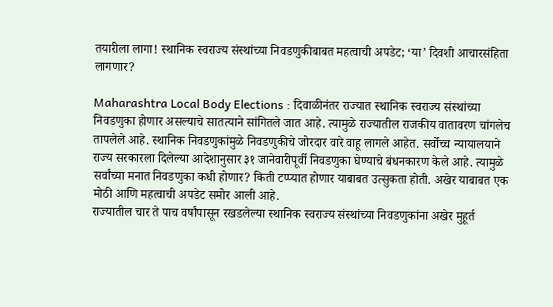तयारीला लागा! स्थानिक स्वराज्य संस्थांच्या निवडणुकीबाबत महत्वाची अपडेट; ‘या’ दिवशी आचारसंहिता लागणार?

Maharashtra Local Body Elections : दिवाळीनंतर राज्यात स्थानिक स्वराज्य संस्थांच्या निवडणुका होणार असल्याचे सातत्याने सांगितले जात आहे. त्यामुळे राज्यातील राजकीय वातावरण चांगलेच तापलेले आहे. स्थानिक निवडणुकांमुळे निवडणुकीचे जोरदार वारे वाहू लागले आहेत. सर्वोच्च न्यायालयाने राज्य सरकारला दिलेल्या आदेशानुसार ३१ जानेवारीपूर्वी निवडणुका घेण्याचे बंधनकारण केले आहे. त्यामुळे सर्वांच्या मनात निवडणुका कधी होणार? किती टप्प्यात होणार याबाबत उत्सुकता होती. अखेर याबाबत एक मोठी आणि महत्वाची अपडेट समोर आली आहे.
राज्यातील चार ते पाच वर्षांपासून रखडलेल्या स्थानिक स्वराज्य संस्थांच्या निवडणुकांना अखेर मुहूर्त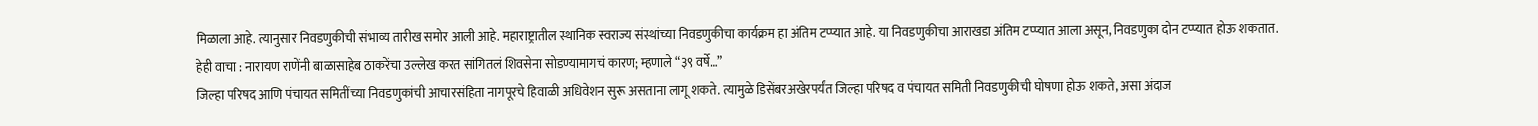मिळाला आहे. त्यानुसार निवडणुकीची संभाव्य तारीख समोर आली आहे. महाराष्ट्रातील स्थानिक स्वराज्य संस्थांच्या निवडणुकीचा कार्यक्रम हा अंतिम टप्प्यात आहे. या निवडणुकीचा आराखडा अंतिम टप्प्यात आला असून, निवडणुका दोन टप्प्यात होऊ शकतात.
हेही वाचा : नारायण राणेंनी बाळासाहेब ठाकरेंचा उल्लेख करत सांगितलं शिवसेना सोडण्यामागचं कारण; म्हणाले “३९ वर्षे…”
जिल्हा परिषद आणि पंचायत समितींच्या निवडणुकांची आचारसंहिता नागपूरचे हिवाळी अधिवेशन सुरू असताना लागू शकते. त्यामुळे डिसेंबरअखेरपर्यंत जिल्हा परिषद व पंचायत समिती निवडणुकीची घोषणा होऊ शकते, असा अंदाज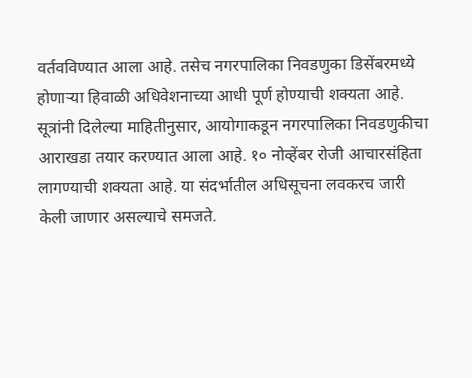वर्तवविण्यात आला आहे. तसेच नगरपालिका निवडणुका डिसेंबरमध्ये होणाऱ्या हिवाळी अधिवेशनाच्या आधी पूर्ण होण्याची शक्यता आहे.
सूत्रांनी दिलेल्या माहितीनुसार, आयोगाकडून नगरपालिका निवडणुकीचा आराखडा तयार करण्यात आला आहे. १० नोव्हेंबर रोजी आचारसंहिता लागण्याची शक्यता आहे. या संदर्भातील अधिसूचना लवकरच जारी केली जाणार असल्याचे समजते.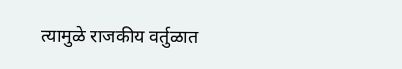त्यामुळे राजकीय वर्तुळात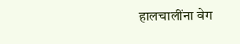हालचालींना वेग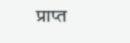प्राप्त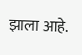झाला आहे.